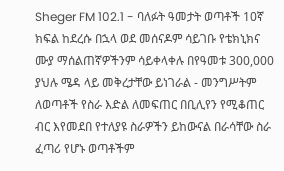Sheger FM 102.1 - ባለፉት ዓመታት ወጣቶች 10ኛ ክፍል ከደረሱ በኋላ ወደ መሰናዶም ሳይገቡ የቴክኒክና ሙያ ማሰልጠኛዎችንም ሳይቀላቀሉ በየዓመቱ 300,000 ያህሉ ሜዳ ላይ መቅረታቸው ይነገራል - መንግሥትም ለወጣቶች የስራ እድል ለመፍጠር በቢሊየን የሚቆጠር ብር እየመደበ የተለያዩ ስራዎችን ይከውናል በራሳቸው ስራ ፈጣሪ የሆኑ ወጣቶችም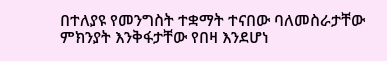በተለያዩ የመንግስት ተቋማት ተናበው ባለመስራታቸው ምክንያት እንቅፋታቸው የበዛ እንደሆነ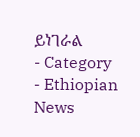ይነገራል
- Category
- Ethiopian News